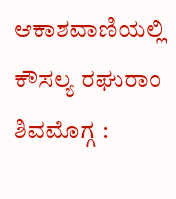ಆಕಾಶವಾಣಿಯಲ್ಲಿ ಕೌಸಲ್ಯ ರಘುರಾಂ ಶಿವಮೊಗ್ಗ :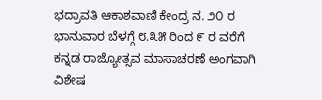ಭದ್ರಾವತಿ ಆಕಾಶವಾಣಿ ಕೇಂದ್ರ ನ. ೨೦ ರ ಭಾನುವಾರ ಬೆಳಗ್ಗೆ ೮.೩೫ ರಿಂದ ೯ ರ ವರೆಗೆ ಕನ್ನಡ ರಾಜ್ಯೋತ್ಸವ ಮಾಸಾಚರಣೆ ಅಂಗವಾಗಿ ವಿಶೇಷ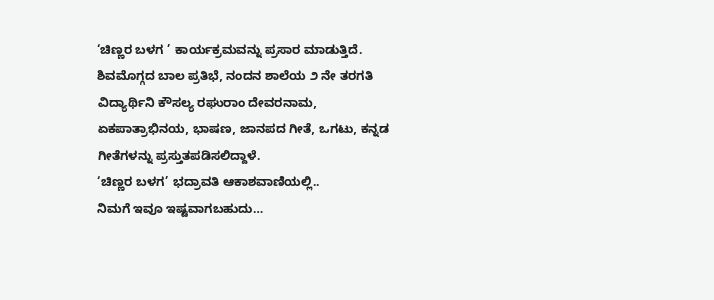‘ಚಿಣ್ಣರ ಬಳಗ ’ ಕಾರ್ಯಕ್ರಮವನ್ನು ಪ್ರಸಾರ ಮಾಡುತ್ತಿದೆ. ಶಿವಮೊಗ್ಗದ ಬಾಲ ಪ್ರತಿಭೆ, ನಂದನ ಶಾಲೆಯ ೨ ನೇ ತರಗತಿ ವಿದ್ಯಾರ್ಥಿನಿ ಕೌಸಲ್ಯ ರಘುರಾಂ ದೇವರನಾಮ, ಏಕಪಾತ್ರಾಭಿನಯ, ಭಾಷಣ, ಜಾನಪದ ಗೀತೆ, ಒಗಟು, ಕನ್ನಡ ಗೀತೆಗಳನ್ನು ಪ್ರಸ್ತುತಪಡಿಸಲಿದ್ದಾಳೆ.
‘ಚಿಣ್ಣರ ಬಳಗ’ ಭದ್ರಾವತಿ ಆಕಾಶವಾಣಿಯಲ್ಲಿ..
ನಿಮಗೆ ಇವೂ ಇಷ್ಟವಾಗಬಹುದು…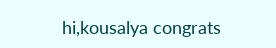hi,kousalya congrats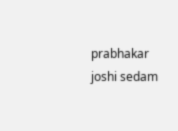prabhakar joshi sedam